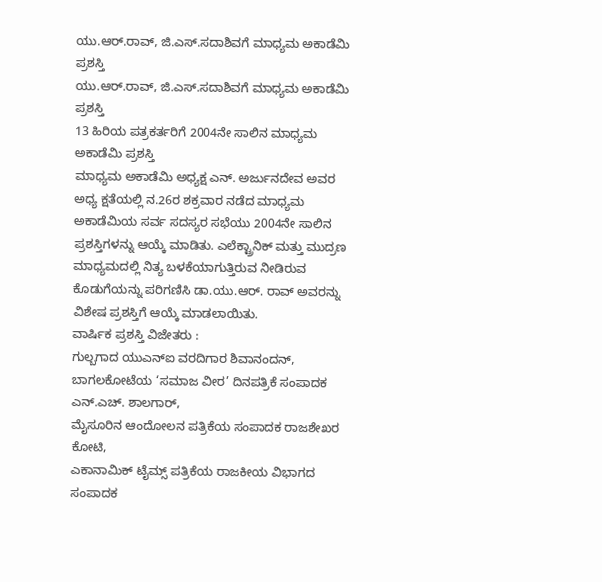ಯು.ಆರ್.ರಾವ್, ಜಿ.ಎಸ್.ಸದಾಶಿವಗೆ ಮಾಧ್ಯಮ ಅಕಾಡೆಮಿ ಪ್ರಶಸ್ತಿ
ಯು.ಆರ್.ರಾವ್, ಜಿ.ಎಸ್.ಸದಾಶಿವಗೆ ಮಾಧ್ಯಮ ಅಕಾಡೆಮಿ ಪ್ರಶಸ್ತಿ
13 ಹಿರಿಯ ಪತ್ರಕರ್ತರಿಗೆ 2004ನೇ ಸಾಲಿನ ಮಾಧ್ಯಮ ಅಕಾಡೆಮಿ ಪ್ರಶಸ್ತಿ
ಮಾಧ್ಯಮ ಅಕಾಡೆಮಿ ಅಧ್ಯಕ್ಷ ಎನ್. ಅರ್ಜುನದೇವ ಅವರ ಅಧ್ಯ ಕ್ಷತೆಯಲ್ಲಿ ನ.26ರ ಶಕ್ರವಾರ ನಡೆದ ಮಾಧ್ಯಮ ಅಕಾಡೆಮಿಯ ಸರ್ವ ಸದಸ್ಯರ ಸಭೆಯು 2004ನೇ ಸಾಲಿನ ಪ್ರಶಸ್ತಿಗಳನ್ನು ಆಯ್ಕೆ ಮಾಡಿತು. ಎಲೆಕ್ಟ್ರಾನಿಕ್ ಮತ್ತು ಮುದ್ರಣ ಮಾಧ್ಯಮದಲ್ಲಿ ನಿತ್ಯ ಬಳಕೆಯಾಗುತ್ತಿರುವ ನೀಡಿರುವ ಕೊಡುಗೆಯನ್ನು ಪರಿಗಣಿಸಿ ಡಾ.ಯು.ಆರ್. ರಾವ್ ಅವರನ್ನು ವಿಶೇಷ ಪ್ರಶಸ್ತಿಗೆ ಆಯ್ಕೆ ಮಾಡಲಾಯಿತು.
ವಾರ್ಷಿಕ ಪ್ರಶಸ್ತಿ ವಿಜೇತರು :
ಗುಲ್ಬಗಾದ ಯುಎನ್ಐ ವರದಿಗಾರ ಶಿವಾನಂದನ್,
ಬಾಗಲಕೋಟೆಯ ‘ಸಮಾಜ ವೀರ’ ದಿನಪತ್ರಿಕೆ ಸಂಪಾದಕ ಎನ್.ಎಚ್. ಶಾಲಗಾರ್,
ಮೈಸೂರಿನ ಆಂದೋಲನ ಪತ್ರಿಕೆಯ ಸಂಪಾದಕ ರಾಜಶೇಖರ ಕೋಟಿ,
ಎಕಾನಾಮಿಕ್ ಟೈಮ್ಸ್ ಪತ್ರಿಕೆಯ ರಾಜಕೀಯ ವಿಭಾಗದ ಸಂಪಾದಕ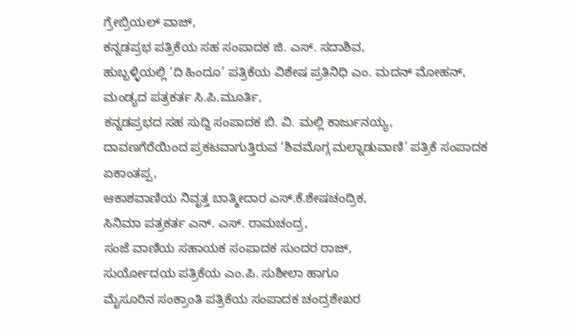ಗ್ರೇಬ್ರಿಯಲ್ ವಾಜ್,
ಕನ್ನಡಪ್ರಭ ಪತ್ರಿಕೆಯ ಸಹ ಸಂಪಾದಕ ಜಿ. ಎಸ್. ಸದಾಶಿವ,
ಹುಬ್ಬಳ್ಳಿಯಲ್ಲಿ ‘ದಿ ಹಿಂದೂ’ ಪತ್ರಿಕೆಯ ವಿಶೇಷ ಪ್ರತಿನಿಧಿ ಎಂ. ಮದನ್ ಮೋಹನ್,
ಮಂಡ್ಯದ ಪತ್ರಕರ್ತ ಸಿ.ಪಿ.ಮೂರ್ತಿ,
ಕನ್ನಡಪ್ರಭದ ಸಹ ಸುದ್ದಿ ಸಂಪಾದಕ ಬಿ. ವಿ. ಮಲ್ಲಿ ಕಾರ್ಜುನಯ್ಯ,
ದಾವಣಗೆರೆಯಿಂದ ಪ್ರಕಟವಾಗುತ್ತಿರುವ ‘ಶಿವಮೊಗ್ಗ ಮಲ್ನಾಡುವಾಣಿ’ ಪತ್ರಿಕೆ ಸಂಪಾದಕ ಏಕಾಂತಪ್ಪ,
ಆಕಾಶವಾಣಿಯ ನಿವೃತ್ತ ಬಾತ್ಮೀದಾರ ಎಸ್.ಕೆ.ಶೇಷಚಂದ್ರಿಕ,
ಸಿನಿಮಾ ಪತ್ರಕರ್ತ ಎನ್. ಎಸ್. ರಾಮಚಂದ್ರ,
ಸಂಜೆ ವಾಣಿಯ ಸಹಾಯಕ ಸಂಪಾದಕ ಸುಂದರ ರಾಜ್,
ಸುರ್ಯೋದಯ ಪತ್ರಿಕೆಯ ಎಂ.ಪಿ. ಸುಶೀಲಾ ಹಾಗೂ
ಮೈಸೂರಿನ ಸಂಕ್ರಾಂತಿ ಪತ್ರಿಕೆಯ ಸಂಪಾದಕ ಚಂದ್ರಶೇಖರ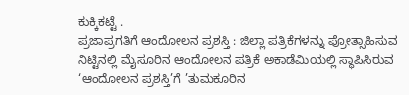ಕುಕ್ಕಿಕಟ್ಟೆ .
ಪ್ರಜಾಪ್ರಗತಿಗೆ ಆಂದೋಲನ ಪ್ರಶಸ್ತಿ : ಜಿಲ್ಲಾ ಪತ್ರಿಕೆಗಳನ್ನು ಪ್ರೋತ್ಸಾಹಿಸುವ ನಿಟ್ಟಿನಲ್ಲಿ ಮೈಸೂರಿನ ಆಂದೋಲನ ಪತ್ರಿಕೆ ಅಕಾಡೆಮಿಯಲ್ಲಿ ಸ್ಥಾಪಿಸಿರುವ ‘ಆಂದೋಲನ ಪ್ರಶಸ್ತಿ’ಗೆ ’ತುಮಕೂರಿನ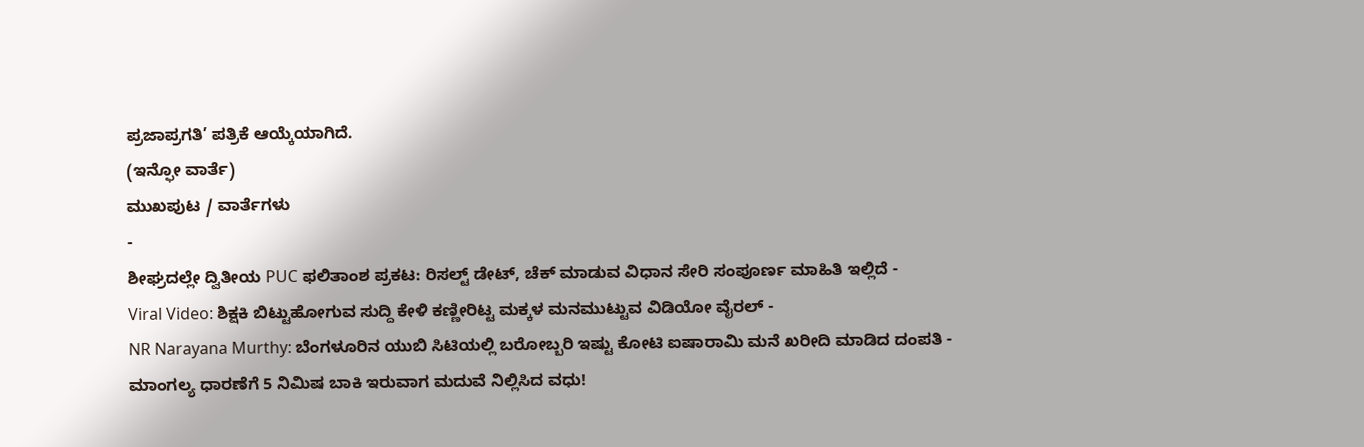ಪ್ರಜಾಪ್ರಗತಿ’ ಪತ್ರಿಕೆ ಆಯ್ಕೆಯಾಗಿದೆ.
(ಇನ್ಫೋ ವಾರ್ತೆ)
ಮುಖಪುಟ / ವಾರ್ತೆಗಳು
-
ಶೀಘ್ರದಲ್ಲೇ ದ್ವಿತೀಯ PUC ಫಲಿತಾಂಶ ಪ್ರಕಟ: ರಿಸಲ್ಟ್ ಡೇಟ್, ಚೆಕ್ ಮಾಡುವ ವಿಧಾನ ಸೇರಿ ಸಂಪೂರ್ಣ ಮಾಹಿತಿ ಇಲ್ಲಿದೆ -
Viral Video: ಶಿಕ್ಷಕಿ ಬಿಟ್ಟುಹೋಗುವ ಸುದ್ದಿ ಕೇಳಿ ಕಣ್ಣೀರಿಟ್ಟ ಮಕ್ಕಳ ಮನಮುಟ್ಟುವ ವಿಡಿಯೋ ವೈರಲ್ -
NR Narayana Murthy: ಬೆಂಗಳೂರಿನ ಯುಬಿ ಸಿಟಿಯಲ್ಲಿ ಬರೋಬ್ಬರಿ ಇಷ್ಟು ಕೋಟಿ ಐಷಾರಾಮಿ ಮನೆ ಖರೀದಿ ಮಾಡಿದ ದಂಪತಿ -
ಮಾಂಗಲ್ಯ ಧಾರಣೆಗೆ 5 ನಿಮಿಷ ಬಾಕಿ ಇರುವಾಗ ಮದುವೆ ನಿಲ್ಲಿಸಿದ ವಧು!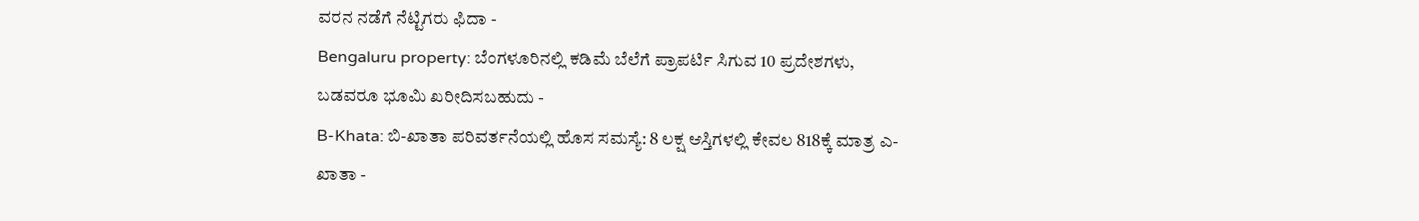ವರನ ನಡೆಗೆ ನೆಟ್ಟಿಗರು ಫಿದಾ -
Bengaluru property: ಬೆಂಗಳೂರಿನಲ್ಲಿ ಕಡಿಮೆ ಬೆಲೆಗೆ ಪ್ರಾಪರ್ಟಿ ಸಿಗುವ 10 ಪ್ರದೇಶಗಳು, ಬಡವರೂ ಭೂಮಿ ಖರೀದಿಸಬಹುದು -
B-Khata: ಬಿ-ಖಾತಾ ಪರಿವರ್ತನೆಯಲ್ಲಿ ಹೊಸ ಸಮಸ್ಯೆ: 8 ಲಕ್ಷ ಆಸ್ತಿಗಳಲ್ಲಿ ಕೇವಲ 818ಕ್ಕೆ ಮಾತ್ರ ಎ-ಖಾತಾ -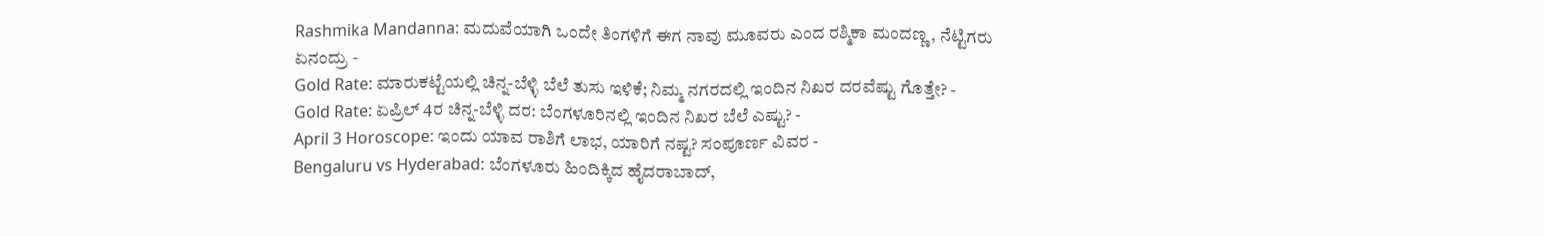Rashmika Mandanna: ಮದುವೆಯಾಗಿ ಒಂದೇ ತಿಂಗಳಿಗೆ ಈಗ ನಾವು ಮೂವರು ಎಂದ ರಶ್ಮಿಕಾ ಮಂದಣ್ಣ, ನೆಟ್ಟಿಗರು ಏನಂದ್ರು -
Gold Rate: ಮಾರುಕಟ್ಟೆಯಲ್ಲಿ ಚಿನ್ನ-ಬೆಳ್ಳಿ ಬೆಲೆ ತುಸು ಇಳಿಕೆ; ನಿಮ್ಮ ನಗರದಲ್ಲಿ ಇಂದಿನ ನಿಖರ ದರವೆಷ್ಟು ಗೊತ್ತೇ? -
Gold Rate: ಏಪ್ರಿಲ್ 4ರ ಚಿನ್ನ-ಬೆಳ್ಳಿ ದರ: ಬೆಂಗಳೂರಿನಲ್ಲಿ ಇಂದಿನ ನಿಖರ ಬೆಲೆ ಎಷ್ಟು? -
April 3 Horoscope: ಇಂದು ಯಾವ ರಾಶಿಗೆ ಲಾಭ, ಯಾರಿಗೆ ನಷ್ಟ? ಸಂಪೂರ್ಣ ವಿವರ -
Bengaluru vs Hyderabad: ಬೆಂಗಳೂರು ಹಿಂದಿಕ್ಕಿದ ಹೈದರಾಬಾದ್,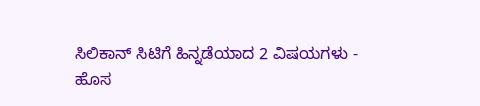ಸಿಲಿಕಾನ್ ಸಿಟಿಗೆ ಹಿನ್ನಡೆಯಾದ 2 ವಿಷಯಗಳು -
ಹೊಸ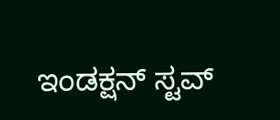ಇಂಡಕ್ಷನ್ ಸ್ಟವ್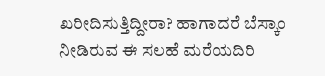ಖರೀದಿಸುತ್ತಿದ್ದೀರಾ? ಹಾಗಾದರೆ ಬೆಸ್ಕಾಂ ನೀಡಿರುವ ಈ ಸಲಹೆ ಮರೆಯದಿರಿ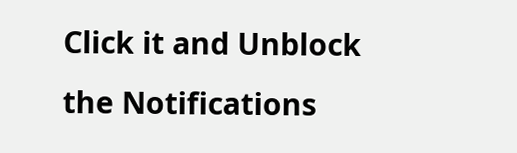Click it and Unblock the Notifications